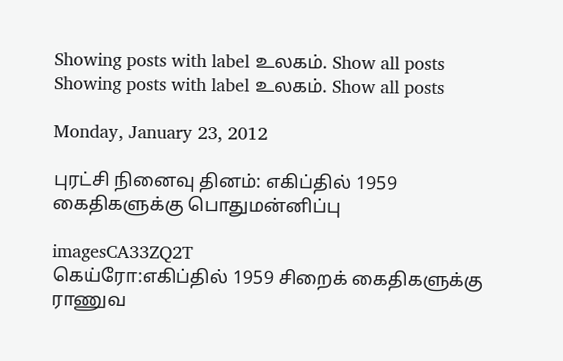Showing posts with label உலகம். Show all posts
Showing posts with label உலகம். Show all posts

Monday, January 23, 2012

புரட்சி நினைவு தினம்: எகிப்தில் 1959 கைதிகளுக்கு பொதுமன்னிப்பு

imagesCA33ZQ2T
கெய்ரோ:எகிப்தில் 1959 சிறைக் கைதிகளுக்கு ராணுவ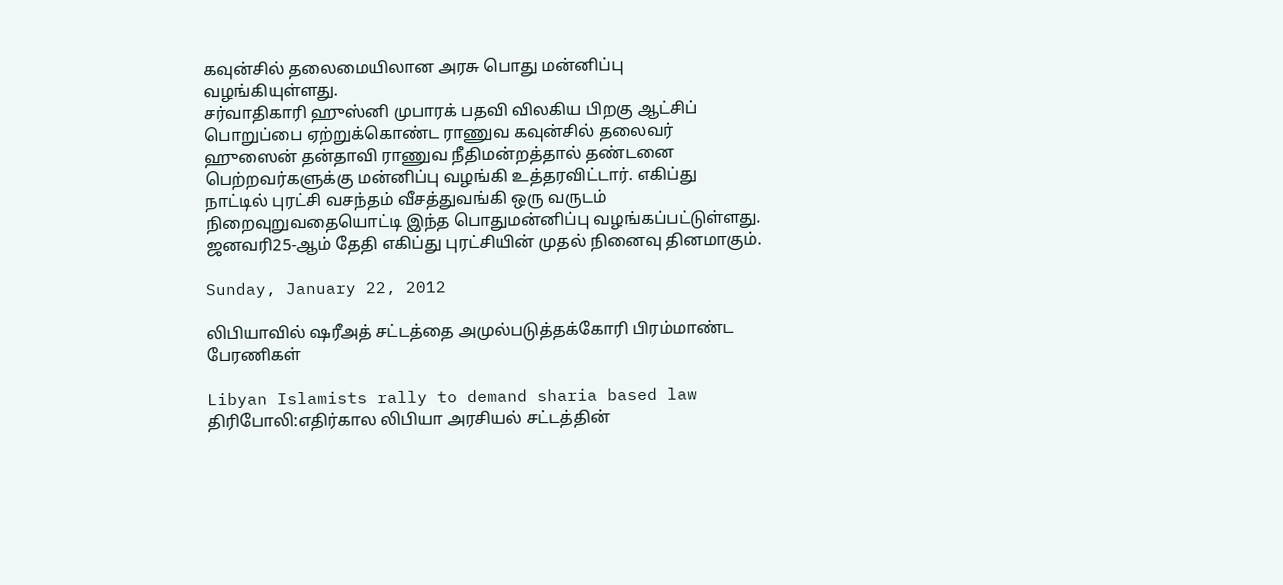கவுன்சில் தலைமையிலான அரசு பொது மன்னிப்பு வழங்கியுள்ளது.
சர்வாதிகாரி ஹுஸ்னி முபாரக் பதவி விலகிய பிறகு ஆட்சிப் பொறுப்பை ஏற்றுக்கொண்ட ராணுவ கவுன்சில் தலைவர் ஹுஸைன் தன்தாவி ராணுவ நீதிமன்றத்தால் தண்டனை பெற்றவர்களுக்கு மன்னிப்பு வழங்கி உத்தரவிட்டார். எகிப்து நாட்டில் புரட்சி வசந்தம் வீசத்துவங்கி ஒரு வருடம் நிறைவுறுவதையொட்டி இந்த பொதுமன்னிப்பு வழங்கப்பட்டுள்ளது. ஜனவரி25-ஆம் தேதி எகிப்து புரட்சியின் முதல் நினைவு தினமாகும்.

Sunday, January 22, 2012

லிபியாவில் ஷரீஅத் சட்டத்தை அமுல்படுத்தக்கோரி பிரம்மாண்ட பேரணிகள்

Libyan Islamists rally to demand sharia based law
திரிபோலி:எதிர்கால லிபியா அரசியல் சட்டத்தின்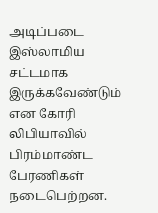அடிப்படை இஸ்லாமிய சட்டமாக இருக்கவேண்டும் என கோரி லிபியாவில் பிரம்மாண்ட பேரணிகள் நடைபெற்றன.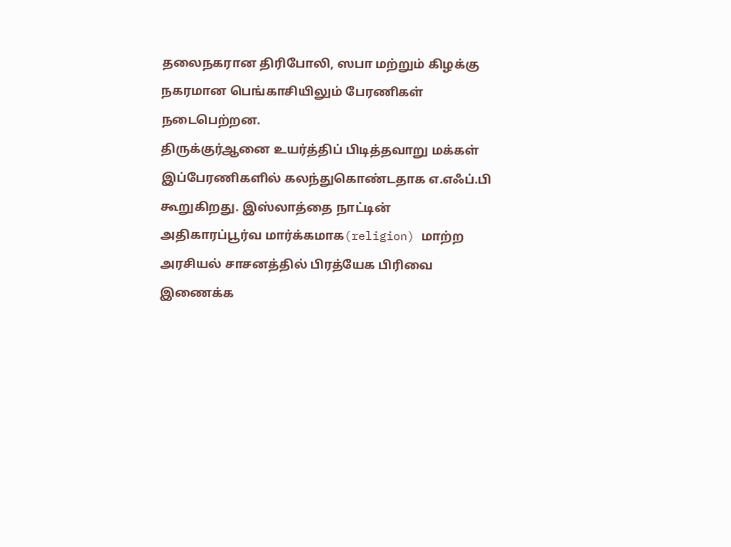தலைநகரான திரிபோலி, ஸபா மற்றும் கிழக்கு நகரமான பெங்காசியிலும் பேரணிகள் நடைபெற்றன.
திருக்குர்ஆனை உயர்த்திப் பிடித்தவாறு மக்கள் இப்பேரணிகளில் கலந்துகொண்டதாக எ.எஃப்.பி கூறுகிறது. இஸ்லாத்தை நாட்டின் அதிகாரப்பூர்வ மார்க்கமாக(religion) மாற்ற அரசியல் சாசனத்தில் பிரத்யேக பிரிவை இணைக்க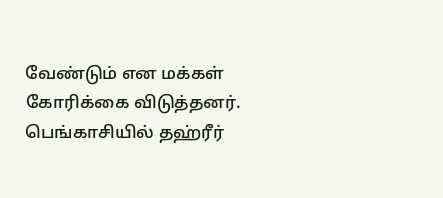வேண்டும் என மக்கள் கோரிக்கை விடுத்தனர்.
பெங்காசியில் தஹ்ரீர்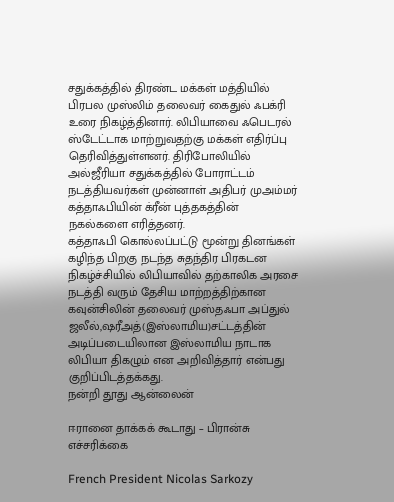சதுக்கத்தில் திரண்ட மக்கள் மத்தியில் பிரபல முஸ்லிம் தலைவர் கைதுல் ஃபக்ரி உரை நிகழ்த்தினார். லிபியாவை ஃபெடரல் ஸ்டேட்டாக மாற்றுவதற்கு மக்கள் எதிர்ப்பு தெரிவித்துள்ளனர். திரிபோலியில் அல்ஜீரியா சதுக்கத்தில் போராட்டம் நடத்தியவர்கள் முன்னாள் அதிபர் முஅம்மர் கத்தாஃபியின் க்ரீன் புத்தகத்தின் நகல்களை எரித்தனர்.
கத்தாஃபி கொல்லப்பட்டு மூன்று தினங்கள் கழிந்த பிறகு நடந்த சுதந்திர பிரகடன நிகழ்ச்சியில் லிபியாவில் தற்காலிக அரசை நடத்தி வரும் தேசிய மாற்றத்திற்கான கவுன்சிலின் தலைவர் முஸ்தஃபா அப்துல் ஜலீல்,ஷரீஅத்(இஸ்லாமிய)சட்டத்தின் அடிப்படையிலான இஸ்லாமிய நாடாக லிபியா திகழும் என அறிவித்தார் என்பது குறிப்பிடத்தக்கது.
நன்றி தூது ஆன்லைன்

ஈரானை தாக்கக் கூடாது – பிரான்சு எச்சரிக்கை

French President Nicolas Sarkozy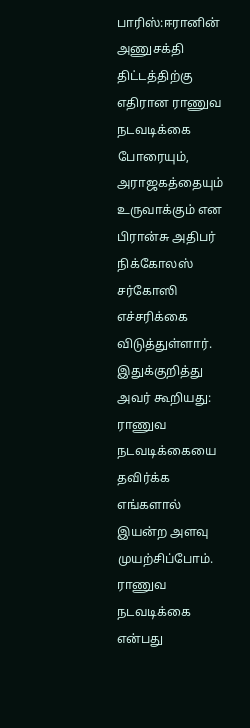பாரிஸ்:ஈரானின் அணுசக்தி திட்டத்திற்கு எதிரான ராணுவ நடவடிக்கை போரையும், அராஜகத்தையும் உருவாக்கும் என பிரான்சு அதிபர் நிக்கோலஸ் சர்கோஸி எச்சரிக்கை விடுத்துள்ளார்.
இதுக்குறித்து அவர் கூறியது: ராணுவ நடவடிக்கையை தவிர்க்க எங்களால் இயன்ற அளவு முயற்சிப்போம். ராணுவ நடவடிக்கை என்பது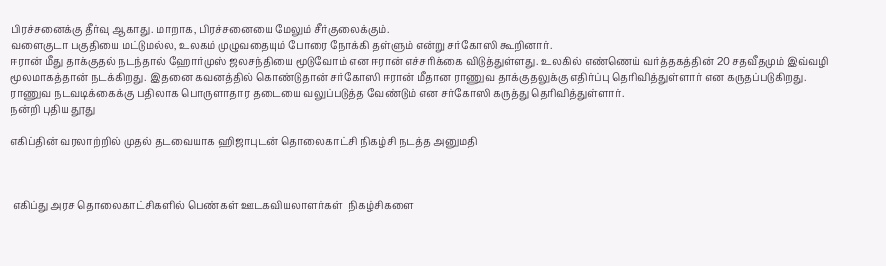பிரச்சனைக்கு தீர்வு ஆகாது. மாறாக, பிரச்சனையை மேலும் சீர்குலைக்கும்.
வளைகுடா பகுதியை மட்டுமல்ல, உலகம் முழுவதையும் போரை நோக்கி தள்ளும் என்று சர்கோஸி கூறினார்.
ஈரான் மீது தாக்குதல் நடந்தால் ஹோர்முஸ் ஜலசந்தியை மூடுவோம் என ஈரான் எச்சரிக்கை விடுத்துள்ளது. உலகில் எண்ணெய் வர்த்தகத்தின் 20 சதவீதமும் இவ்வழி மூலமாகத்தான் நடக்கிறது. இதனை கவனத்தில் கொண்டுதான் சர்கோஸி ஈரான் மீதான ராணுவ தாக்குதலுக்கு எதிர்ப்பு தெரிவித்துள்ளார் என கருதப்படுகிறது.
ராணுவ நடவடிக்கைக்கு பதிலாக பொருளாதார தடையை வலுப்படுத்த வேண்டும் என சர்கோஸி கருத்து தெரிவித்துள்ளார்.
நன்றி புதிய தூது

எகிப்தின் வரலாற்றில் முதல் தடவையாக ஹிஜாபுடன் தொலைகாட்சி நிகழ்சி நடத்த அனுமதி



 எகிப்து அரச தொலைகாட்சிகளில் பெண்கள் ஊடகவியலாளர்கள்  நிகழ்சிகளை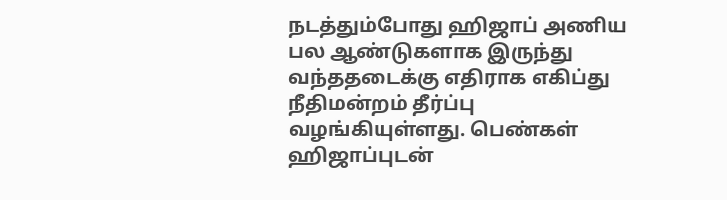நடத்தும்போது ஹிஜாப் அணிய பல ஆண்டுகளாக இருந்து வந்ததடைக்கு எதிராக எகிப்து நீதிமன்றம் தீர்ப்பு வழங்கியுள்ளது. பெண்கள் ஹிஜாப்புடன்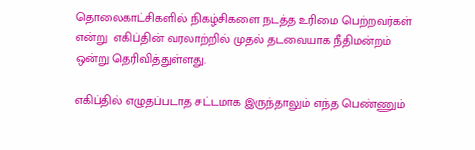தொலைகாட்சிகளில் நிகழ்சிகளை நடத்த உரிமை பெற்றவர்கள் என்று  எகிப்தின் வரலாற்றில் முதல் தடவையாக நீதிமன்றம் ஒன்று தெரிவித்துள்ளது.

எகிப்தில் எழுதப்படாத சட்டமாக இருந்தாலும் எந்த பெண்ணும்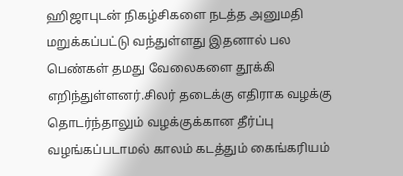ஹிஜாபுடன் நிகழ்சிகளை நடத்த அனுமதி மறுக்கப்பட்டு வந்துள்ளது இதனால் பல பெண்கள் தமது வேலைகளை தூக்கி எறிந்துள்ளனர்.சிலர் தடைக்கு எதிராக வழக்கு தொடர்ந்தாலும் வழக்குக்கான தீர்ப்பு வழங்கப்படாமல் காலம் கடத்தும் கைங்கரியம்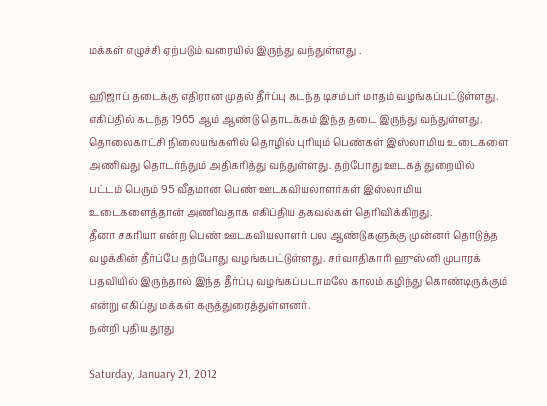மக்கள் எழுச்சி ஏற்படும் வரையில் இருந்து வந்துள்ளது .

ஹிஜாப் தடைக்கு எதிரான முதல் தீர்ப்பு கடந்த டிசம்பர் மாதம் வழங்கப்பட்டுள்ளது. எகிப்தில் கடந்த 1965 ஆம் ஆண்டு தொடக்கம் இந்த தடை இருந்து வந்துள்ளது. தொலைகாட்சி நிலையங்களில் தொழில் புரியும் பெண்கள் இஸ்லாமிய உடைகளை அணிவது தொடர்ந்தும் அதிகரித்து வந்துள்ளது. தற்போது ஊடகத் துறையில் பட்டம் பெரும் 95 வீதமான பெண் ஊடகவியலாளர்கள் இஸ்லாமிய உடைகளைத்தான் அணிவதாக எகிப்திய தகவல்கள் தெரிவிக்கிறது.
தீனா சகரியா என்ற பெண் ஊடகவியலாளர் பல ஆண்டுகளுக்கு முன்னர் தொடுத்த வழக்கின் தீர்ப்பே தற்போது வழங்கபட்டுள்ளது. சர்வாதிகாரி ஹுஸ்னி முபாரக் பதவியில் இருந்தால் இந்த தீர்ப்பு வழங்கப்படாமலே காலம் கழிந்து கொண்டிருக்கும் என்று எகிப்து மக்கள் கருத்துரைத்துள்ளனர்.
நன்றி புதிய தூது

Saturday, January 21, 2012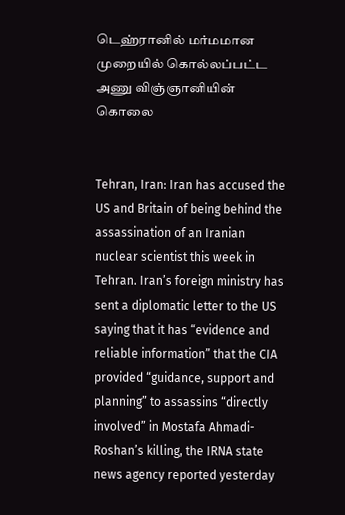டெஹ்ரானில் மர்மமான முறையில் கொல்லப்பட்ட அணு விஞ்ஞானியின் கொலை


Tehran, Iran: Iran has accused the US and Britain of being behind the assassination of an Iranian nuclear scientist this week in Tehran. Iran’s foreign ministry has sent a diplomatic letter to the US saying that it has “evidence and reliable information” that the CIA provided “guidance, support and planning” to assassins “directly involved” in Mostafa Ahmadi-Roshan’s killing, the IRNA state news agency reported yesterday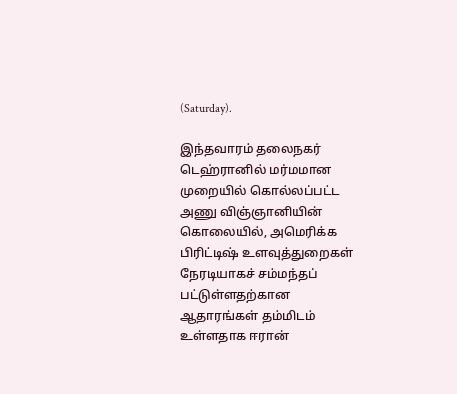(Saturday).

இந்தவாரம் தலைநகர் டெஹ்ரானில் மர்மமான முறையில் கொல்லப்பட்ட அணு விஞ்ஞானியின் கொலையில், அமெரிக்க பிரிட்டிஷ் உளவுத்துறைகள் நேரடியாகச் சம்மந்தப் பட்டுள்ளதற்கான ஆதாரங்கள் தம்மிடம் உள்ளதாக ஈரான்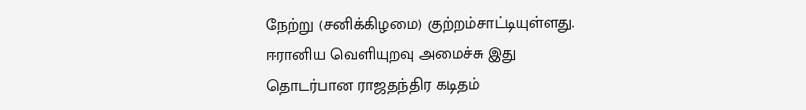நேற்று (சனிக்கிழமை) குற்றம்சாட்டியுள்ளது. ஈரானிய வெளியுறவு அமைச்சு இது தொடர்பான ராஜதந்திர கடிதம்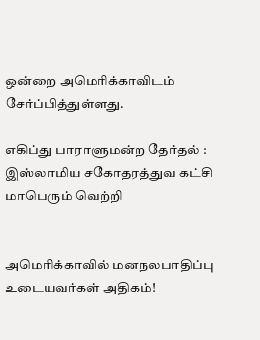ஒன்றை அமெரிக்காவிடம் சேர்ப்பித்துள்ளது.

எகிப்து பாராளுமன்ற தேர்தல் : இஸ்லாமிய சகோதரத்துவ கட்சி மாபெரும் வெற்றி


அமெரிக்காவில் மனநலபாதிப்பு உடையவர்கள் அதிகம்!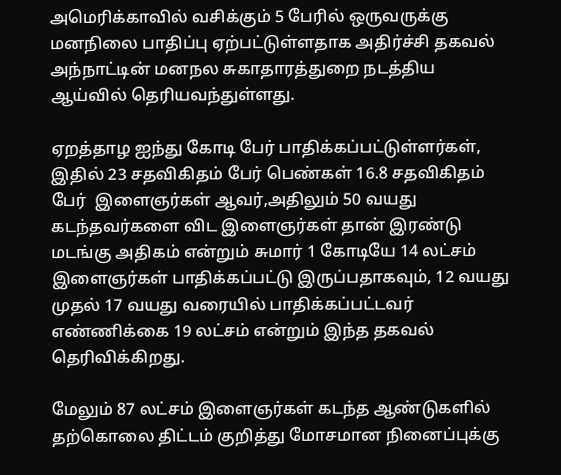அமெரிக்காவில் வசிக்கும் 5 பேரில் ஒருவருக்கு மனநிலை பாதிப்பு ஏற்பட்டுள்ளதாக அதிர்ச்சி தகவல் அந்நாட்டின் மனநல சுகாதாரத்துறை நடத்திய ஆய்வில் தெரியவந்துள்ளது.

ஏறத்தாழ ஐந்து கோடி பேர் பாதிக்கப்பட்டுள்ளர்கள், இதில் 23 சதவிகிதம் பேர் பெண்கள் 16.8 சதவிகிதம் பேர்  இளைஞர்கள் ஆவர்,அதிலும் 50 வயது கடந்தவர்களை விட இளைஞர்கள் தான் இரண்டு மடங்கு அதிகம் என்றும் சுமார் 1 கோடியே 14 லட்சம் இளைஞர்கள் பாதிக்கப்பட்டு இருப்பதாகவும், 12 வயது முதல் 17 வயது வரையில் பாதிக்கப்பட்டவர் எண்ணிக்கை 19 லட்சம் என்றும் இந்த தகவல் தெரிவிக்கிறது.

மேலும் 87 லட்சம் இளைஞர்கள் கடந்த ஆண்டுகளில் தற்கொலை திட்டம் குறித்து மோசமான நினைப்புக்கு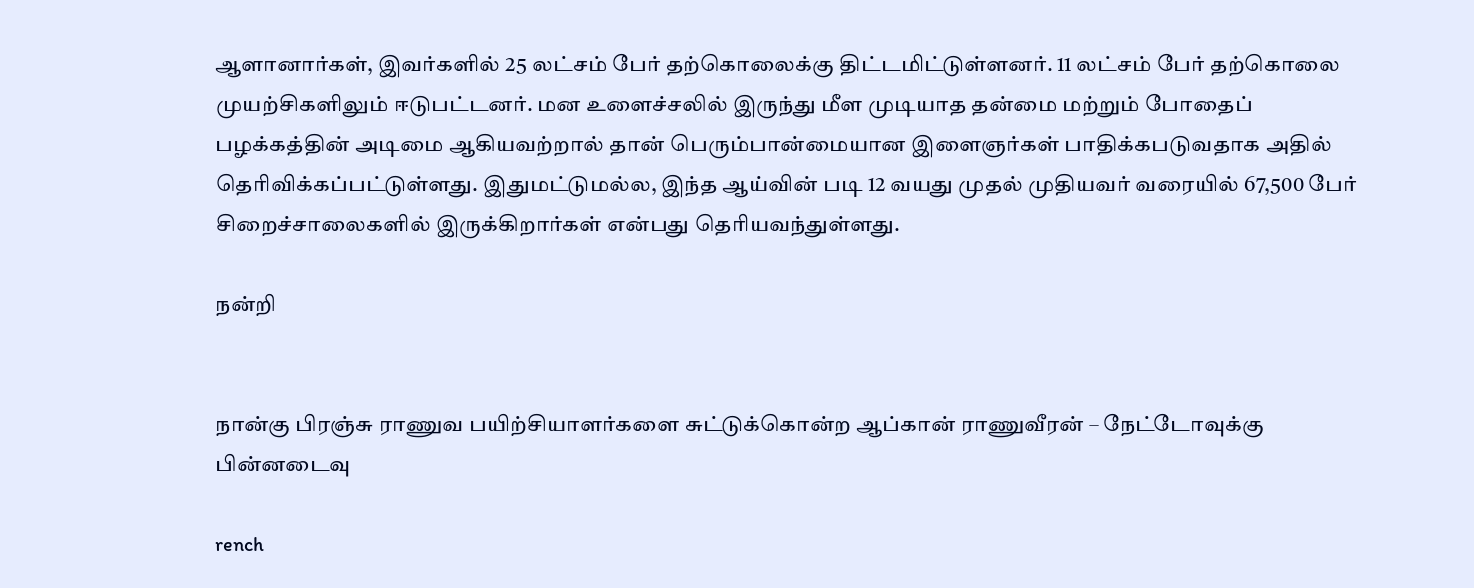ஆளானார்கள், இவர்களில் 25 லட்சம் பேர் தற்கொலைக்கு திட்டமிட்டுள்ளனர். 11 லட்சம் பேர் தற்கொலை முயற்சிகளிலும் ஈடுபட்டனர். மன உளைச்சலில் இருந்து மீள முடியாத தன்மை மற்றும் போதைப் பழக்கத்தின் அடிமை ஆகியவற்றால் தான் பெரும்பான்மையான இளைஞர்கள் பாதிக்கபடுவதாக அதில் தெரிவிக்கப்பட்டுள்ளது. இதுமட்டுமல்ல, இந்த ஆய்வின் படி 12 வயது முதல் முதியவர் வரையில் 67,500 பேர் சிறைச்சாலைகளில் இருக்கிறார்கள் என்பது தெரியவந்துள்ளது.

நன்றி


நான்கு பிரஞ்சு ராணுவ பயிற்சியாளர்களை சுட்டுக்கொன்ற ஆப்கான் ராணுவீரன் – நேட்டோவுக்கு பின்னடைவு

rench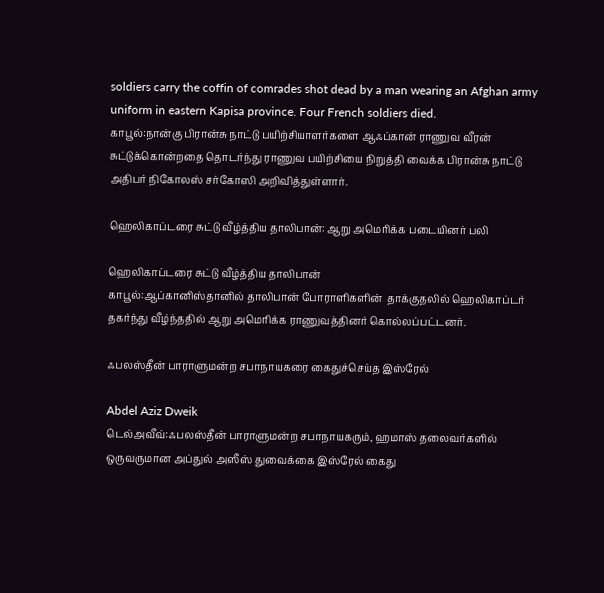soldiers carry the coffin of comrades shot dead by a man wearing an Afghan army uniform in eastern Kapisa province. Four French soldiers died.
காபூல்:நான்கு பிரான்சு நாட்டு பயிற்சியாளர்களை ஆஃப்கான் ராணுவ வீரன் சுட்டுக்கொன்றதை தொடர்ந்து ராணுவ பயிற்சியை நிறுத்தி வைக்க பிரான்சு நாட்டு அதிபர் நிகோலஸ் சர்கோஸி அறிவித்துள்ளார்.

ஹெலிகாப்டரை சுட்டு வீழ்த்திய தாலிபான்: ஆறு அமெரிக்க படையினர் பலி

ஹெலிகாப்டரை சுட்டு வீழ்த்திய தாலிபான்
காபூல்:ஆப்கானிஸ்தானில் தாலிபான் போராளிகளின்  தாக்குதலில் ஹெலிகாப்டர் தகர்ந்து வீழ்ந்ததில் ஆறு அமெரிக்க ராணுவத்தினர் கொல்லப்பட்டனர்.

ஃபலஸ்தீன் பாராளுமன்ற சபாநாயகரை கைதுச்செய்த இஸ்ரேல்

Abdel Aziz Dweik
டெல்அவீவ்:ஃபலஸ்தீன் பாராளுமன்ற சபாநாயகரும், ஹமாஸ் தலைவர்களில் ஒருவருமான அப்துல் அஸீஸ் துவைக்கை இஸ்ரேல் கைது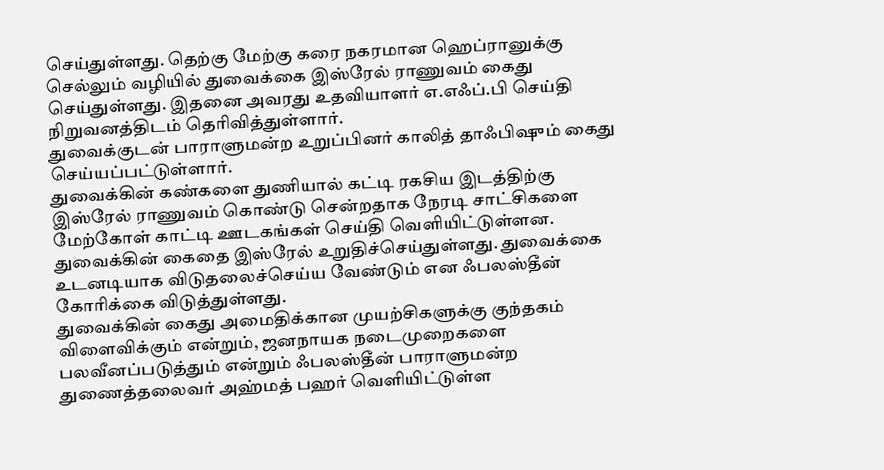செய்துள்ளது. தெற்கு மேற்கு கரை நகரமான ஹெப்ரானுக்கு செல்லும் வழியில் துவைக்கை இஸ்ரேல் ராணுவம் கைது செய்துள்ளது. இதனை அவரது உதவியாளர் எ.எஃப்.பி செய்தி நிறுவனத்திடம் தெரிவித்துள்ளார்.
துவைக்குடன் பாராளுமன்ற உறுப்பினர் காலித் தாஃபிஷும் கைது செய்யப்பட்டுள்ளார்.
துவைக்கின் கண்களை துணியால் கட்டி ரகசிய இடத்திற்கு இஸ்ரேல் ராணுவம் கொண்டு சென்றதாக நேரடி சாட்சிகளை மேற்கோள் காட்டி ஊடகங்கள் செய்தி வெளியிட்டுள்ளன. துவைக்கின் கைதை இஸ்ரேல் உறுதிச்செய்துள்ளது. துவைக்கை உடனடியாக விடுதலைச்செய்ய வேண்டும் என ஃபலஸ்தீன் கோரிக்கை விடுத்துள்ளது.
துவைக்கின் கைது அமைதிக்கான முயற்சிகளுக்கு குந்தகம் விளைவிக்கும் என்றும், ஜனநாயக நடைமுறைகளை பலவீனப்படுத்தும் என்றும் ஃபலஸ்தீன் பாராளுமன்ற துணைத்தலைவர் அஹ்மத் பஹர் வெளியிட்டுள்ள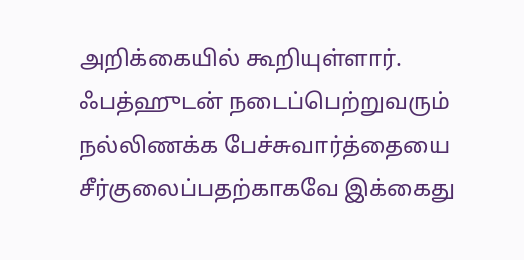அறிக்கையில் கூறியுள்ளார்.
ஃபத்ஹுடன் நடைப்பெற்றுவரும் நல்லிணக்க பேச்சுவார்த்தையை சீர்குலைப்பதற்காகவே இக்கைது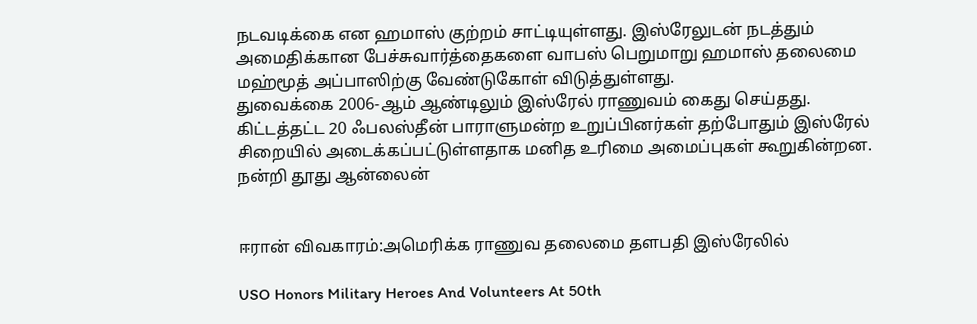நடவடிக்கை என ஹமாஸ் குற்றம் சாட்டியுள்ளது. இஸ்ரேலுடன் நடத்தும் அமைதிக்கான பேச்சுவார்த்தைகளை வாபஸ் பெறுமாறு ஹமாஸ் தலைமை மஹ்மூத் அப்பாஸிற்கு வேண்டுகோள் விடுத்துள்ளது.
துவைக்கை 2006-ஆம் ஆண்டிலும் இஸ்ரேல் ராணுவம் கைது செய்தது. கிட்டத்தட்ட 20 ஃபலஸ்தீன் பாராளுமன்ற உறுப்பினர்கள் தற்போதும் இஸ்ரேல் சிறையில் அடைக்கப்பட்டுள்ளதாக மனித உரிமை அமைப்புகள் கூறுகின்றன.
நன்றி தூது ஆன்லைன்


ஈரான் விவகாரம்:அமெரிக்க ராணுவ தலைமை தளபதி இஸ்ரேலில்

USO Honors Military Heroes And Volunteers At 50th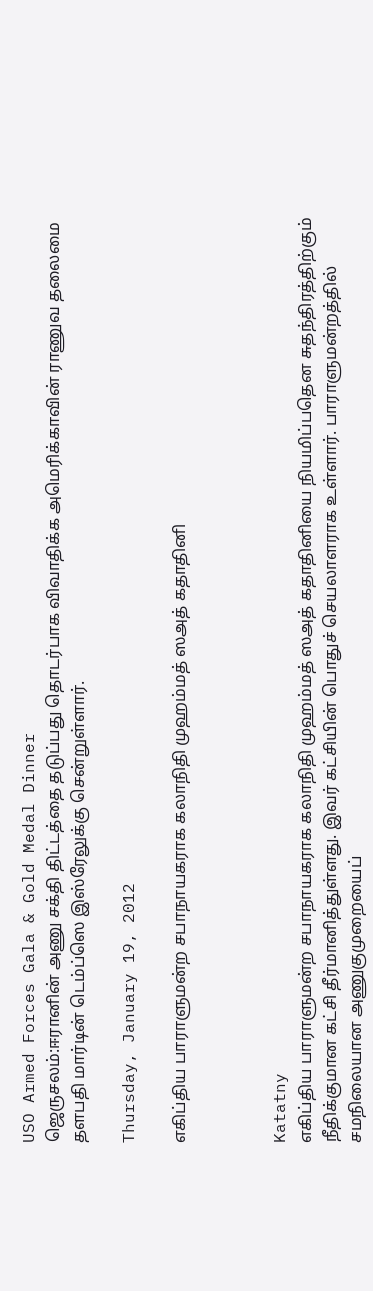USO Armed Forces Gala & Gold Medal Dinner
ஜெருசலம்:ஈரானின் அணு சக்தி திட்டத்தை தடுப்பது தொடர்பாக விவாதிக்க அமெரிக்காவின் ராணுவ தலைமை தளபதி மார்டின் டெம்ப்ஸெ இஸ்ரேலுக்கு சென்றுள்ளார்.

Thursday, January 19, 2012

எகிப்திய பாராளுமன்ற சபாநாயகராக கலாநிதி முஹம்மத் ஸஅத் கதாதினி



Katatny
எகிப்திய பாராளுமன்ற சபாநாயகராக கலாநிதி முஹம்மத் ஸஅத் கதாதினியை நியமிப்பதென சுதந்திரத்திற்கும் நீதிக்குமான கட்சி தீர்மானித்துள்ளது. இவர் கட்சியின் பொதுச் செயலாளராக உள்ளார். பாராளுமன்றத்தில் சமநிலையான அணுகுமுறையைப்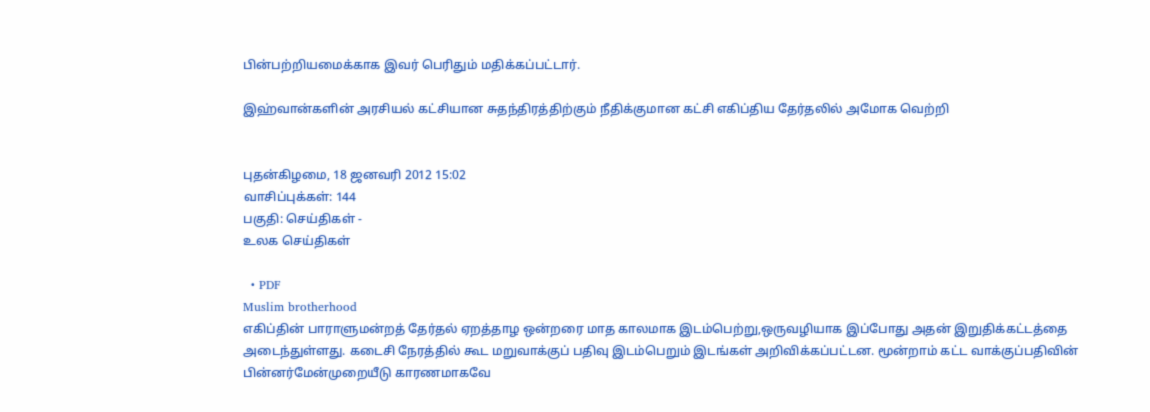பின்பற்றியமைக்காக இவர் பெரிதும் மதிக்கப்பட்டார்.

இஹ்வான்களின் அரசியல் கட்சியான சுதந்திரத்திற்கும் நீதிக்குமான கட்சி எகிப்திய தேர்தலில் அமோக வெற்றி


புதன்கிழமை, 18 ஜனவரி 2012 15:02
வாசிப்புக்கள்: 144
பகுதி: செய்திகள் -
உலக செய்திகள்

  • PDF
Muslim brotherhood
எகிப்தின் பாராளுமன்றத் தேர்தல் ஏறத்தாழ ஒன்றரை மாத காலமாக இடம்பெற்று,ஒருவழியாக இப்போது அதன் இறுதிக்கட்டத்தை அடைந்துள்ளது. கடைசி நேரத்தில் கூட மறுவாக்குப் பதிவு இடம்பெறும் இடங்கள் அறிவிக்கப்பட்டன. மூன்றாம் கட்ட வாக்குப்பதிவின் பின்னர்மேன்முறையீடு காரணமாகவே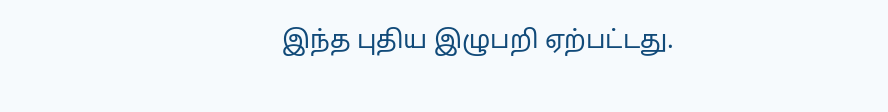இந்த புதிய இழுபறி ஏற்பட்டது.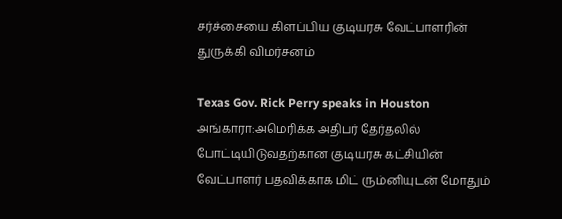சர்ச்சையை கிளப்பிய குடியரசு வேட்பாளரின் துருக்கி விமர்சனம்

Texas Gov. Rick Perry speaks in Houston
அங்காரா:அமெரிக்க அதிபர் தேர்தலில் போட்டியிடுவதற்கான குடியரசு கட்சியின் வேட்பாளர் பதவிக்காக மிட் ரும்னியுடன் மோதும்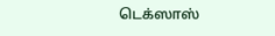டெக்ஸாஸ்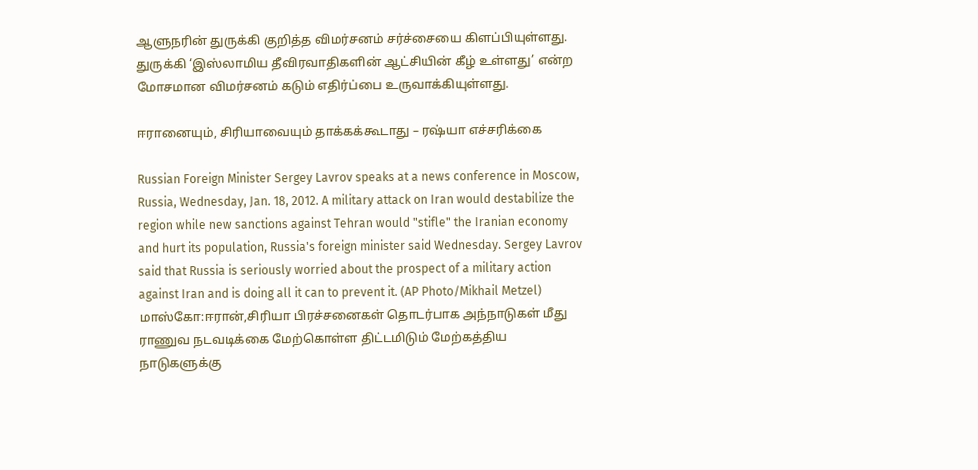ஆளுநரின் துருக்கி குறித்த விமர்சனம் சர்ச்சையை கிளப்பியுள்ளது. துருக்கி ‘இஸ்லாமிய தீவிரவாதிகளின் ஆட்சியின் கீழ் உள்ளது’ என்ற மோசமான விமர்சனம் கடும் எதிர்ப்பை உருவாக்கியுள்ளது.

ஈரானையும், சிரியாவையும் தாக்கக்கூடாது – ரஷ்யா எச்சரிக்கை

Russian Foreign Minister Sergey Lavrov speaks at a news conference in Moscow, Russia, Wednesday, Jan. 18, 2012. A military attack on Iran would destabilize the region while new sanctions against Tehran would "stifle" the Iranian economy and hurt its population, Russia's foreign minister said Wednesday. Sergey Lavrov said that Russia is seriously worried about the prospect of a military action against Iran and is doing all it can to prevent it. (AP Photo/Mikhail Metzel)
மாஸ்கோ:ஈரான்,சிரியா பிரச்சனைகள் தொடர்பாக அந்நாடுகள் மீது ராணுவ நடவடிக்கை மேற்கொள்ள திட்டமிடும் மேற்கத்திய நாடுகளுக்கு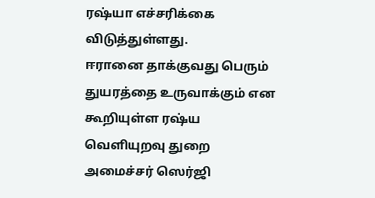ரஷ்யா எச்சரிக்கை விடுத்துள்ளது.
ஈரானை தாக்குவது பெரும் துயரத்தை உருவாக்கும் என கூறியுள்ள ரஷ்ய வெளியுறவு துறை அமைச்சர் ஸெர்ஜி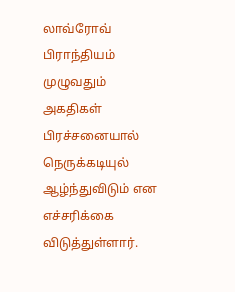லாவ்ரோவ் பிராந்தியம் முழுவதும் அகதிகள் பிரச்சனையால் நெருக்கடியுல் ஆழ்ந்துவிடும் என எச்சரிக்கை விடுத்துள்ளார்.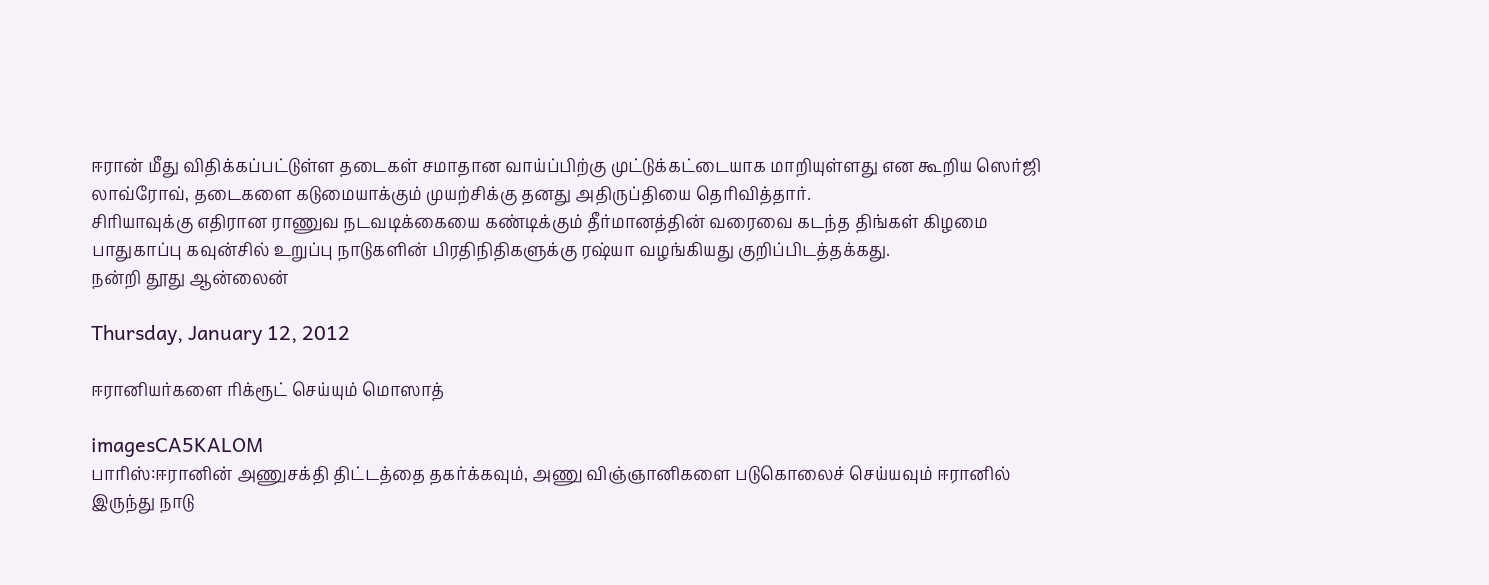ஈரான் மீது விதிக்கப்பட்டுள்ள தடைகள் சமாதான வாய்ப்பிற்கு முட்டுக்கட்டையாக மாறியுள்ளது என கூறிய ஸெர்ஜி லாவ்ரோவ், தடைகளை கடுமையாக்கும் முயற்சிக்கு தனது அதிருப்தியை தெரிவித்தார்.
சிரியாவுக்கு எதிரான ராணுவ நடவடிக்கையை கண்டிக்கும் தீர்மானத்தின் வரைவை கடந்த திங்கள் கிழமை பாதுகாப்பு கவுன்சில் உறுப்பு நாடுகளின் பிரதிநிதிகளுக்கு ரஷ்யா வழங்கியது குறிப்பிடத்தக்கது.
நன்றி தூது ஆன்லைன்

Thursday, January 12, 2012

ஈரானியர்களை ரிக்ரூட் செய்யும் மொஸாத்

imagesCA5KALOM
பாரிஸ்:ஈரானின் அணுசக்தி திட்டத்தை தகர்க்கவும், அணு விஞ்ஞானிகளை படுகொலைச் செய்யவும் ஈரானில் இருந்து நாடு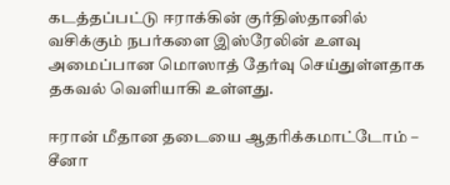கடத்தப்பட்டு ஈராக்கின் குர்திஸ்தானில் வசிக்கும் நபர்களை இஸ்ரேலின் உளவு அமைப்பான மொஸாத் தேர்வு செய்துள்ளதாக தகவல் வெளியாகி உள்ளது.

ஈரான் மீதான தடையை ஆதரிக்கமாட்டோம் – சீனா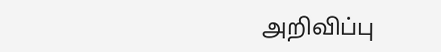அறிவிப்பு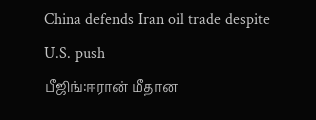China defends Iran oil trade despite U.S. push
பீஜிங்:ஈரான் மீதான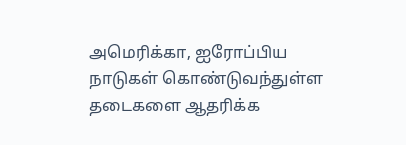அமெரிக்கா, ஐரோப்பிய நாடுகள் கொண்டுவந்துள்ள தடைகளை ஆதரிக்க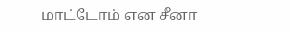மாட்டோம் என சீனா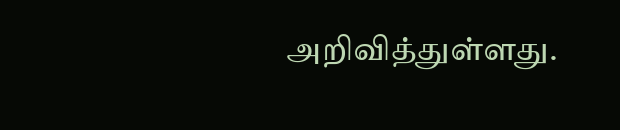அறிவித்துள்ளது.